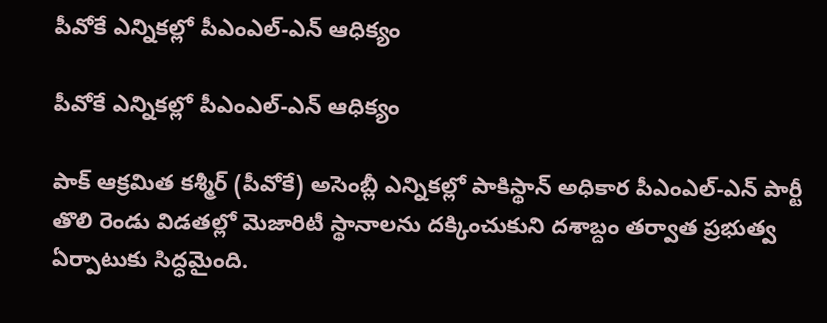పీవోకే ఎన్నికల్లో పీఎంఎల్-ఎన్ ఆధిక్యం

పీవోకే ఎన్నికల్లో పీఎంఎల్-ఎన్ ఆధిక్యం

పాక్ ఆక్రమిత కశ్మీర్ (పీవోకే) అసెంబ్లీ ఎన్నికల్లో పాకిస్థాన్ అధికార పీఎంఎల్-ఎన్ పార్టీ తొలి రెండు విడతల్లో మెజారిటీ స్థానాలను దక్కించుకుని దశాబ్దం తర్వాత ప్రభుత్వ ఏర్పాటుకు సిద్ధమైంది.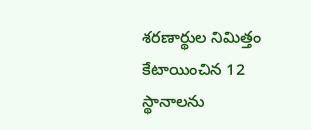శరణార్థుల నిమిత్తం కేటాయించిన 12 స్థానాలను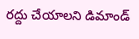రద్దు చేయాలని డిమాండ్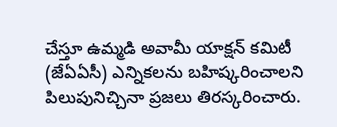చేస్తూ ఉమ్మడి అవామీ యాక్షన్ కమిటీ (జేఏఏసీ) ఎన్నికలను బహిష్కరించాలని పిలుపునిచ్చినా ప్రజలు తిరస్కరించారు.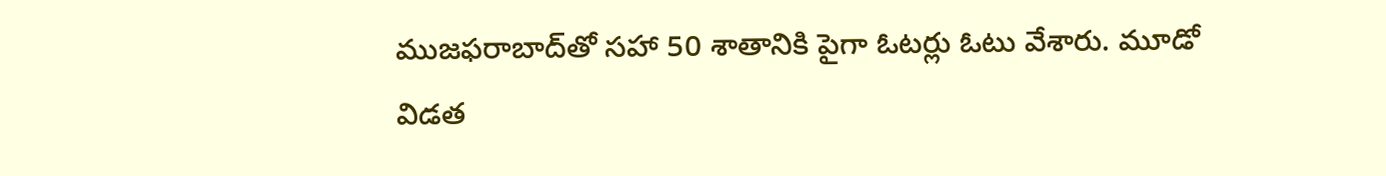ముజఫరాబాద్‌తో సహా 50 శాతానికి పైగా ఓటర్లు ఓటు వేశారు. మూడో విడత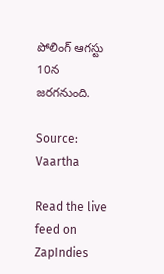పోలింగ్ ఆగస్టు 10న జరగనుంది.

Source: Vaartha

Read the live feed on ZapIndies